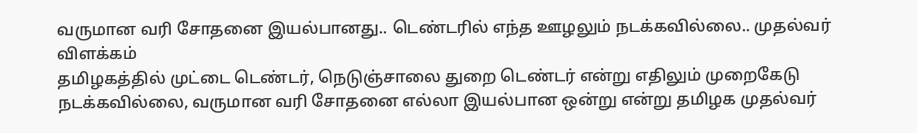வருமான வரி சோதனை இயல்பானது.. டெண்டரில் எந்த ஊழலும் நடக்கவில்லை.. முதல்வர் விளக்கம்
தமிழகத்தில் முட்டை டெண்டர், நெடுஞ்சாலை துறை டெண்டர் என்று எதிலும் முறைகேடு நடக்கவில்லை, வருமான வரி சோதனை எல்லா இயல்பான ஒன்று என்று தமிழக முதல்வர்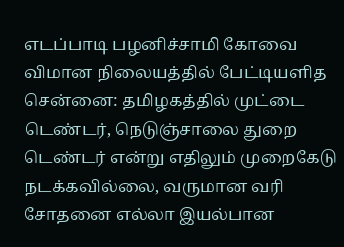எடப்பாடி பழனிச்சாமி கோவை விமான நிலையத்தில் பேட்டியளித
சென்னை: தமிழகத்தில் முட்டை டெண்டர், நெடுஞ்சாலை துறை டெண்டர் என்று எதிலும் முறைகேடு நடக்கவில்லை, வருமான வரி சோதனை எல்லா இயல்பான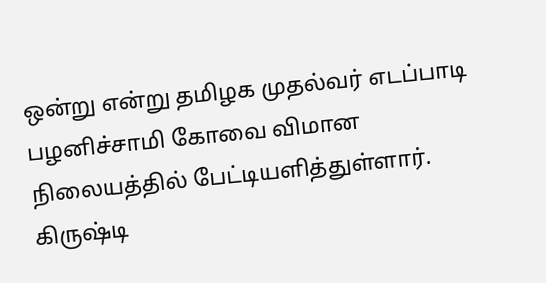ஒன்று என்று தமிழக முதல்வர் எடப்பாடி பழனிச்சாமி கோவை விமான நிலையத்தில் பேட்டியளித்துள்ளார்.
கிருஷ்டி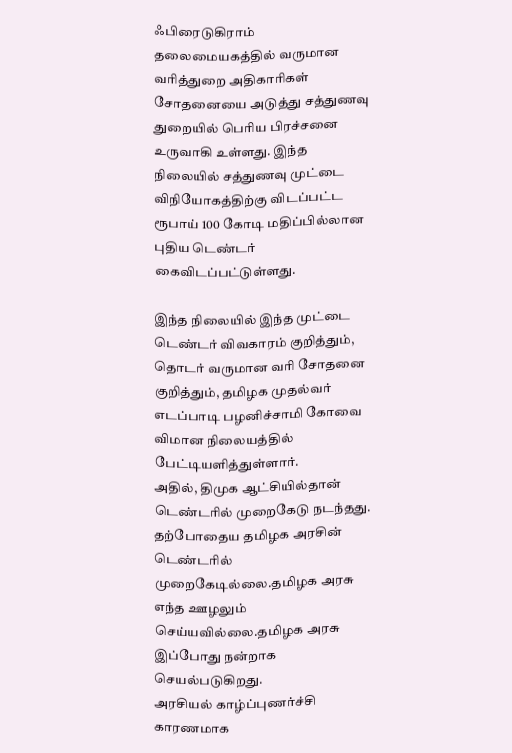ஃபிரைடுகிராம் தலைமையகத்தில் வருமான வரித்துறை அதிகாரிகள் சோதனையை அடுத்து சத்துணவு துறையில் பெரிய பிரச்சனை உருவாகி உள்ளது. இந்த நிலையில் சத்துணவு முட்டை விநியோகத்திற்கு விடப்பட்ட ரூபாய் 100 கோடி மதிப்பில்லான புதிய டெண்டர் கைவிடப்பட்டுள்ளது.

இந்த நிலையில் இந்த முட்டை டெண்டர் விவகாரம் குறித்தும், தொடர் வருமான வரி சோதனை குறித்தும், தமிழக முதல்வர் எடப்பாடி பழனிச்சாமி கோவை விமான நிலையத்தில் பேட்டியளித்துள்ளார்.
அதில், திமுக ஆட்சியில்தான் டெண்டரில் முறைகேடு நடந்தது. தற்போதைய தமிழக அரசின் டெண்டரில் முறைகேடில்லை.தமிழக அரசு எந்த ஊழலும் செய்யவில்லை.தமிழக அரசு இப்போது நன்றாக செயல்படுகிறது.
அரசியல் காழ்ப்புணர்ச்சி காரணமாக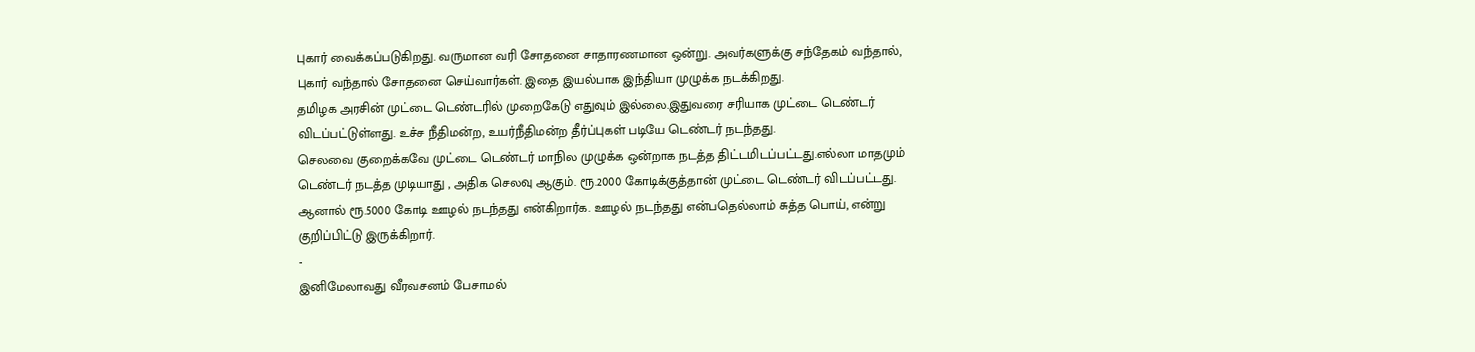புகார் வைக்கப்படுகிறது. வருமான வரி சோதனை சாதாரணமான ஒன்று. அவர்களுக்கு சந்தேகம் வந்தால், புகார் வந்தால் சோதனை செய்வார்கள். இதை இயல்பாக இந்தியா முழுக்க நடக்கிறது.
தமிழக அரசின் முட்டை டெண்டரில் முறைகேடு எதுவும் இல்லை.இதுவரை சரியாக முட்டை டெண்டர் விடப்பட்டுள்ளது. உச்ச நீதிமன்ற, உயர்நீதிமன்ற தீர்ப்புகள் படியே டெண்டர் நடந்தது.
செலவை குறைக்கவே முட்டை டெண்டர் மாநில முழுக்க ஒன்றாக நடத்த திட்டமிடப்பட்டது.எல்லா மாதமும் டெண்டர் நடத்த முடியாது , அதிக செலவு ஆகும். ரூ.2000 கோடிக்குத்தான் முட்டை டெண்டர் விடப்பட்டது. ஆனால் ரூ.5000 கோடி ஊழல் நடந்தது என்கிறார்க. ஊழல் நடந்தது என்பதெல்லாம் சுத்த பொய், என்று குறிப்பிட்டு இருக்கிறார்.
-
இனிமேலாவது வீரவசனம் பேசாமல்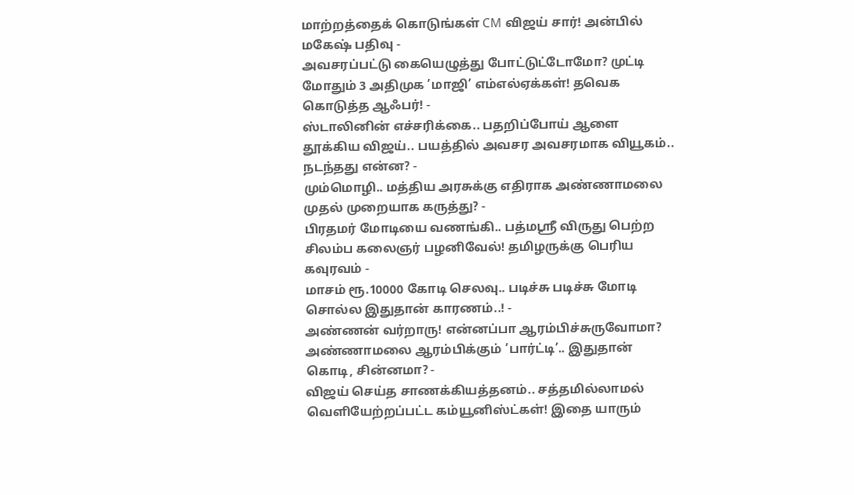மாற்றத்தைக் கொடுங்கள் CM விஜய் சார்! அன்பில் மகேஷ் பதிவு -
அவசரப்பட்டு கையெழுத்து போட்டுட்டோமோ? முட்டி மோதும் 3 அதிமுக ’மாஜி’ எம்எல்ஏக்கள்! தவெக கொடுத்த ஆஃபர்! -
ஸ்டாலினின் எச்சரிக்கை.. பதறிப்போய் ஆளை தூக்கிய விஜய்.. பயத்தில் அவசர அவசரமாக வியூகம்.. நடந்தது என்ன? -
மும்மொழி.. மத்திய அரசுக்கு எதிராக அண்ணாமலை முதல் முறையாக கருத்து? -
பிரதமர் மோடியை வணங்கி.. பத்மஸ்ரீ விருது பெற்ற சிலம்ப கலைஞர் பழனிவேல்! தமிழருக்கு பெரிய கவுரவம் -
மாசம் ரூ.10000 கோடி செலவு.. படிச்சு படிச்சு மோடி சொல்ல இதுதான் காரணம்..! -
அண்ணன் வர்றாரு! என்னப்பா ஆரம்பிச்சுருவோமா? அண்ணாமலை ஆரம்பிக்கும் ’பார்ட்டி’.. இதுதான் கொடி, சின்னமா? -
விஜய் செய்த சாணக்கியத்தனம்.. சத்தமில்லாமல் வெளியேற்றப்பட்ட கம்யூனிஸ்ட்கள்! இதை யாரும்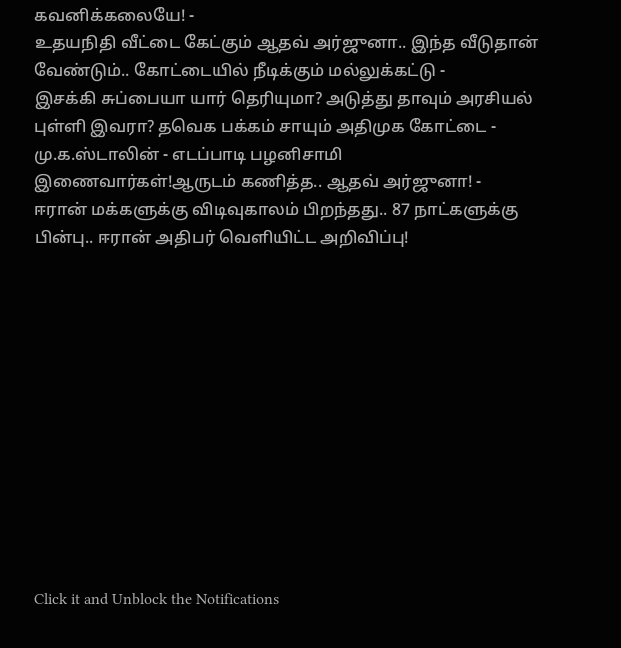கவனிக்கலையே! -
உதயநிதி வீட்டை கேட்கும் ஆதவ் அர்ஜுனா.. இந்த வீடுதான் வேண்டும்.. கோட்டையில் நீடிக்கும் மல்லுக்கட்டு -
இசக்கி சுப்பையா யார் தெரியுமா? அடுத்து தாவும் அரசியல் புள்ளி இவரா? தவெக பக்கம் சாயும் அதிமுக கோட்டை -
மு.க.ஸ்டாலின் - எடப்பாடி பழனிசாமி இணைவார்கள்!ஆருடம் கணித்த.. ஆதவ் அர்ஜுனா! -
ஈரான் மக்களுக்கு விடிவுகாலம் பிறந்தது.. 87 நாட்களுக்கு பின்பு.. ஈரான் அதிபர் வெளியிட்ட அறிவிப்பு!












Click it and Unblock the Notifications